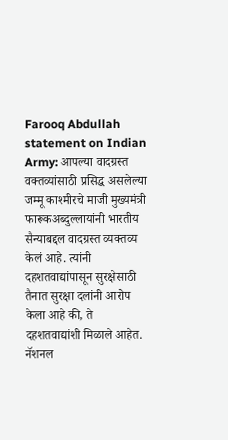Farooq Abdullah statement on Indian Army: आपल्या वादग्रस्त वक्तव्यांसाठी प्रसिद्ध असलेल्या जम्मू काश्मीरचे माजी मुख्यमंत्री फारूकअब्दुल्लायांनी भारतीय सैन्याबद्दल वादग्रस्त व्यक्तव्य केलं आहे. त्यांनी दहशतवाद्यांपासून सुरक्षेसाठी तैनात सुरक्षा दलांनी आरोप केला आहे की, ते दहशतवाद्यांशी मिळाले आहेत. नॅशनल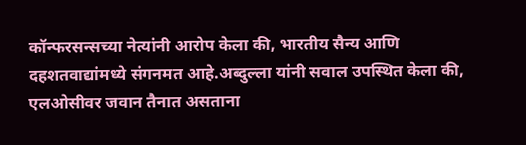कॉन्फरसन्सच्या नेत्यांनी आरोप केला की, भारतीय सैन्य आणि दहशतवाद्यांमध्ये संगनमत आहे.अब्दुल्ला यांनी सवाल उपस्थित केला की, एलओसीवर जवान तैनात असताना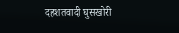दहशतवादी घुसखोरी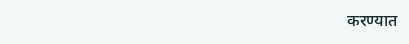करण्यात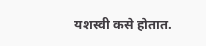यशस्वी कसे होतात.